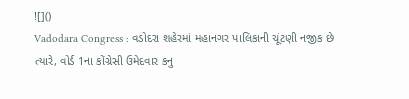![]()
Vadodara Congress : વડોદરા શહેરમાં મહાનગર પાલિકાની ચૂંટણી નજીક છે ત્યારે, વોર્ડ 1ના કોંગ્રેસી ઉમેદવાર કનુ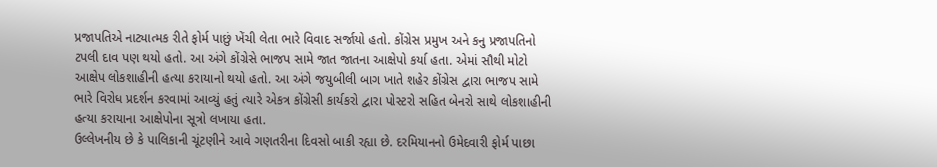પ્રજાપતિએ નાટ્યાત્મક રીતે ફોર્મ પાછું ખેંચી લેતા ભારે વિવાદ સર્જાયો હતો. કોંગ્રેસ પ્રમુખ અને કનુ પ્રજાપતિનો ટપલી દાવ પણ થયો હતો. આ અંગે કોંગ્રેસે ભાજપ સામે જાત જાતના આક્ષેપો કર્યા હતા. એમાં સૌથી મોટો આક્ષેપ લોકશાહીની હત્યા કરાયાનો થયો હતો. આ અંગે જયુબીલી બાગ ખાતે શહેર કોંગ્રેસ દ્વારા ભાજપ સામે ભારે વિરોધ પ્રદર્શન કરવામાં આવ્યું હતું ત્યારે એકત્ર કોંગ્રેસી કાર્યકરો દ્વારા પોસ્ટરો સહિત બેનરો સાથે લોકશાહીની હત્યા કરાયાના આક્ષેપોના સૂત્રો લખાયા હતા.
ઉલ્લેખનીય છે કે પાલિકાની ચૂંટણીને આવે ગણતરીના દિવસો બાકી રહ્યા છે. દરમિયાનનો ઉમેદવારી ફોર્મ પાછા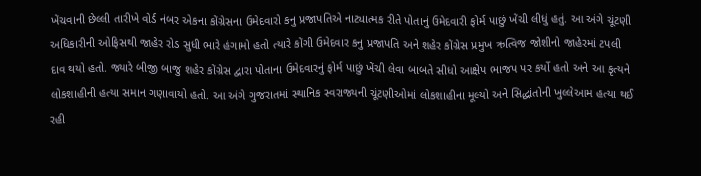ખેંચવાની છેલ્લી તારીખે વોર્ડ નંબર એકના કોંગ્રેસના ઉમેદવારો કનુ પ્રજાપતિએ નાટ્યાત્મક રીતે પોતાનું ઉમેદવારી ફોર્મ પાછું ખેંચી લીધું હતું. આ અંગે ચૂંટણી અધિકારીની ઓફિસથી જાહેર રોડ સુધી ભારે હંગામો હતો ત્યારે કોંગી ઉમેદવાર કનુ પ્રજાપતિ અને શહેર કોંગ્રેસ પ્રમુખ ઋત્વિજ જોશીનો જાહેરમાં ટપલી દાવ થયો હતો. જ્યારે બીજી બાજુ શહેર કોંગ્રેસ દ્વારા પોતાના ઉમેદવારનું ફોર્મ પાછું ખેંચી લેવા બાબતે સીધો આક્ષેપ ભાજપ પર કર્યો હતો અને આ કૃત્યને લોકશાહીની હત્યા સમાન ગણાવાયો હતો. આ અંગે ગુજરાતમાં સ્થાનિક સ્વરાજ્યની ચૂંટણીઓમાં લોકશાહીના મૂલ્યો અને સિદ્ધાંતોની ખુલ્લેઆમ હત્યા થઈ રહી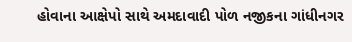હોવાના આક્ષેપો સાથે અમદાવાદી પોળ નજીકના ગાંધીનગર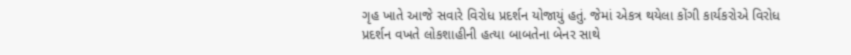ગૃહ ખાતે આજે સવારે વિરોધ પ્રદર્શન યોજાયું હતું. જેમાં એકત્ર થયેલા કોંગી કાર્યકરોએ વિરોધ પ્રદર્શન વખતે લોકશાહીની હત્યા બાબતેના બેનર સાથે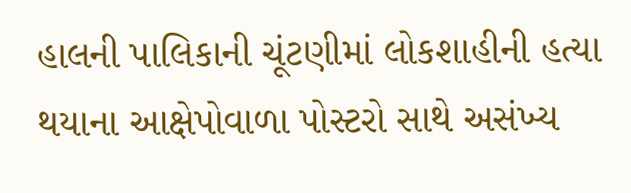હાલની પાલિકાની ચૂંટણીમાં લોકશાહીની હત્યા થયાના આક્ષેપોવાળા પોસ્ટરો સાથે અસંખ્ય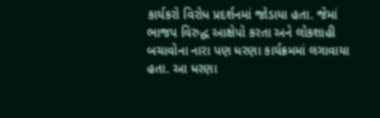કાર્યકરો વિરોધ પ્રદર્શનમાં જોડાયા હતા. જેમાં ભાજપ વિરુદ્ધ આક્ષેપો કરતા અને લોકશાહી બચાવોના નારા પણ ધરણા કાર્યક્રમમાં લગાવાયા હતા. આ ધરણા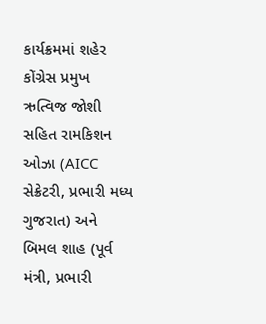કાર્યક્રમમાં શહેર કોંગ્રેસ પ્રમુખ ઋત્વિજ જોશી સહિત રામકિશન ઓઝા (AICC સેક્રેટરી, પ્રભારી મધ્ય ગુજરાત) અને બિમલ શાહ (પૂર્વ મંત્રી, પ્રભારી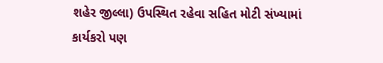શહેર જીલ્લા) ઉપસ્થિત રહેવા સહિત મોટી સંખ્યામાં કાર્યકરો પણ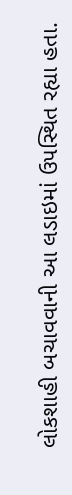લોકશાહી બચાવવાની આ લડાઇમાં ઉપસ્થિત રહ્યા હતા.